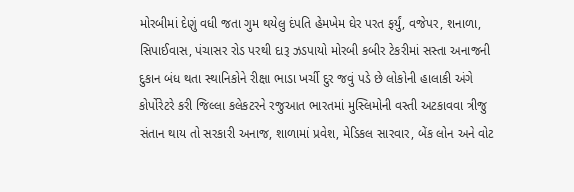મોરબીમાં દેણું વધી જતા ગુમ થયેલુ દંપતિ હેમખેમ ઘેર પરત ફર્યું, વજેપર, શનાળા, સિપાઈવાસ, પંચાસર રોડ પરથી દારૂ ઝડપાયો મોરબી કબીર ટેકરીમાં સસ્તા અનાજની દુકાન બંધ થતા સ્થાનિકોને રીક્ષા ભાડા ખર્ચી દુર જવું પડે છે લોકોની હાલાકી અંગે કોર્પોરેટરે કરી જિલ્લા કલેકટરને રજુઆત ભારતમાં મુસ્લિમોની વસ્તી અટકાવવા ત્રીજુ સંતાન થાય તો સરકારી અનાજ, શાળામાં પ્રવેશ, મેડિકલ સારવાર, બેંક લોન અને વોટ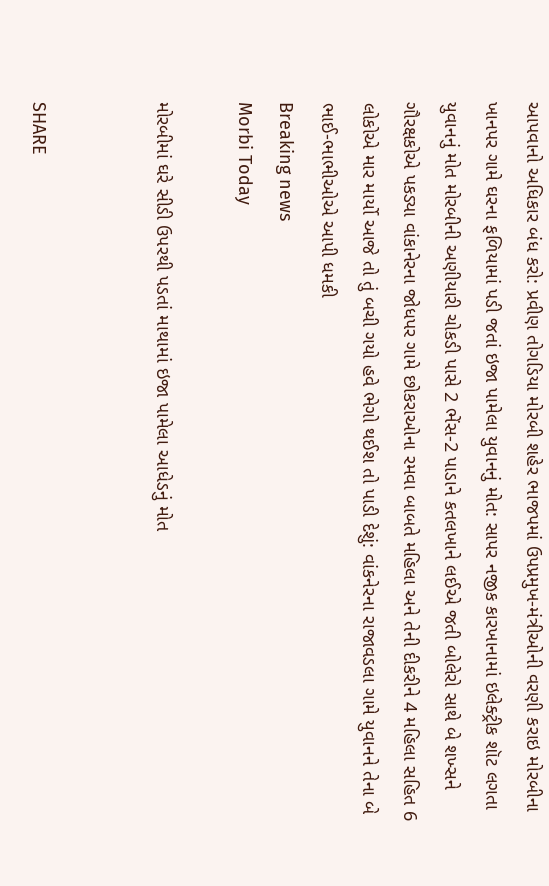આપવાનો અધિકાર બંધ કરો: પ્રવીણ તોગડિયા મોરબી શહેર ભાજપમાં ઉપપ્રમુખ-મંત્રીઓની વરણી કરાઇ મોરબીના ખાનપર ગામે ઘરના ફળિયામાં પડી જતાં ઇજા પામેલા યુવાનનું મોત: સાપર નજીક કારખાનામાં ઇલેક્ટ્રીક શૉટ લગતા યુવાનનું મોત મોરબીની અણીયારી ચોકડી પાસે 2 ભેંસ-2 પાડાને કતલખાને લઈએ જતી બોલેરો સાથે બે શખ્સને ગૌરક્ષકોએ પકડ્યા વાંકાનેરના જોધપર ગામે છોકરાઓના રમવા બાબતે મહિલા અને તેની દીકરીને 4 મહિલા સહિત 6 લોકોએ માર માર્યો આજે તો તું બચી ગયો હવે ભેગો થઈશ તો પાડી દેશું: વાંકનેરના રાજાવડલા ગામે યુવાનને તેના બે ભાઈ-ભાભીઓએ આપી ધમકી
Breaking news
Morbi Today

મોરબીમાં ઘરે સીડી ઉપરથી પડતાં માથામાં ઇજા પામેલા આધેડનું મોત


SHARE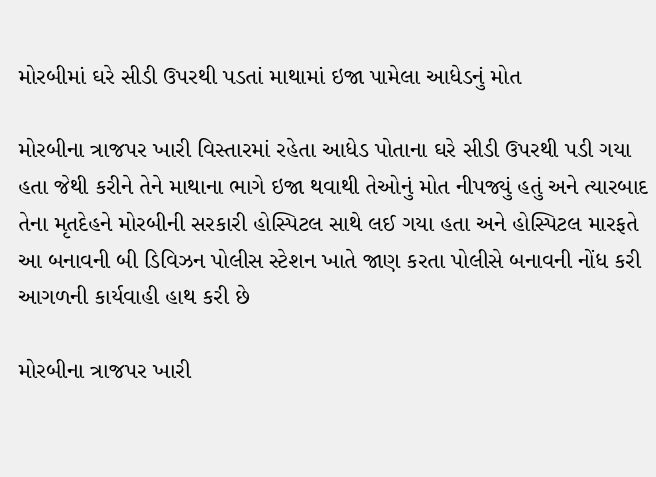મોરબીમાં ઘરે સીડી ઉપરથી પડતાં માથામાં ઇજા પામેલા આધેડનું મોત

મોરબીના ત્રાજપર ખારી વિસ્તારમાં રહેતા આધેડ પોતાના ઘરે સીડી ઉપરથી પડી ગયા હતા જેથી કરીને તેને માથાના ભાગે ઇજા થવાથી તેઓનું મોત નીપજ્યું હતું અને ત્યારબાદ તેના મૃતદેહને મોરબીની સરકારી હોસ્પિટલ સાથે લઈ ગયા હતા અને હોસ્પિટલ મારફતે આ બનાવની બી ડિવિઝન પોલીસ સ્ટેશન ખાતે જાણ કરતા પોલીસે બનાવની નોંધ કરી આગળની કાર્યવાહી હાથ કરી છે

મોરબીના ત્રાજપર ખારી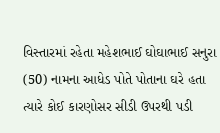વિસ્તારમાં રહેતા મહેશભાઈ ઘોઘાભાઈ સનુરા (50) નામના આધેડ પોતે પોતાના ઘરે હતા ત્યારે કોઈ કારણોસર સીડી ઉપરથી પડી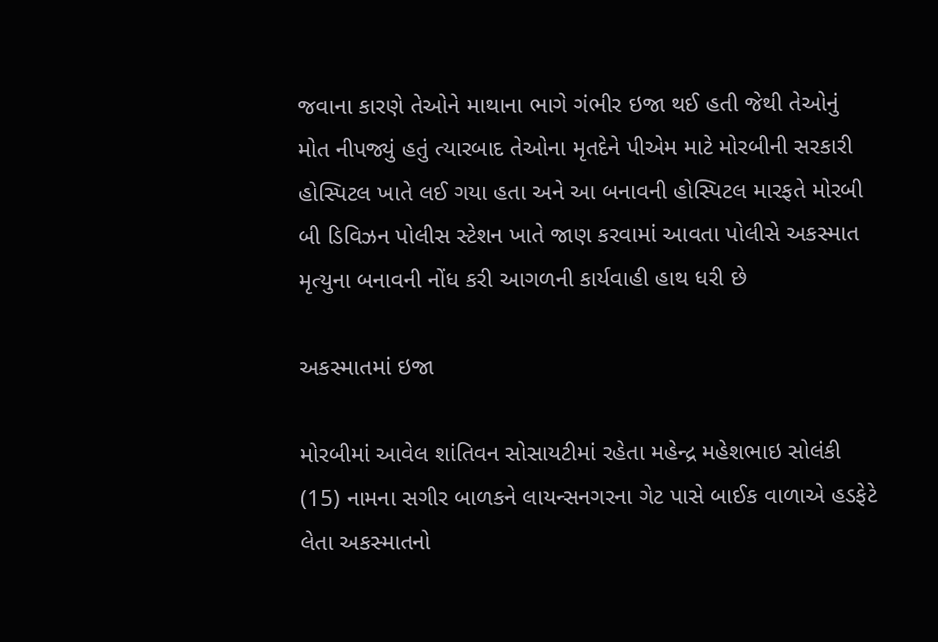જવાના કારણે તેઓને માથાના ભાગે ગંભીર ઇજા થઈ હતી જેથી તેઓનું મોત નીપજ્યું હતું ત્યારબાદ તેઓના મૃતદેને પીએમ માટે મોરબીની સરકારી હોસ્પિટલ ખાતે લઈ ગયા હતા અને આ બનાવની હોસ્પિટલ મારફતે મોરબી બી ડિવિઝન પોલીસ સ્ટેશન ખાતે જાણ કરવામાં આવતા પોલીસે અકસ્માત મૃત્યુના બનાવની નોંધ કરી આગળની કાર્યવાહી હાથ ધરી છે

અકસ્માતમાં ઇજા

મોરબીમાં આવેલ શાંતિવન સોસાયટીમાં રહેતા મહેન્દ્ર મહેશભાઇ સોલંકી (15) નામના સગીર બાળકને લાયન્સનગરના ગેટ પાસે બાઈક વાળાએ હડફેટે લેતા અકસ્માતનો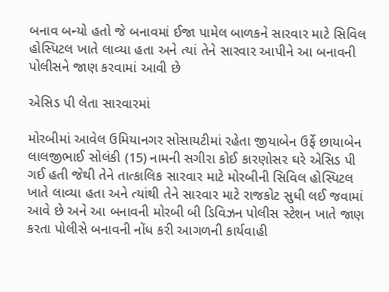બનાવ બન્યો હતો જે બનાવમાં ઈજા પામેલ બાળકને સારવાર માટે સિવિલ હોસ્પિટલ ખાતે લાવ્યા હતા અને ત્યાં તેને સારવાર આપીને આ બનાવની પોલીસને જાણ કરવામાં આવી છે

એસિડ પી લેતા સારવારમાં

મોરબીમાં આવેલ ઉમિયાનગર સોસાયટીમાં રહેતા જીયાબેન ઉર્ફે છાયાબેન લાલજીભાઈ સોલંકી (15) નામની સગીરા કોઈ કારણોસર ઘરે એસિડ પી ગઈ હતી જેથી તેને તાત્કાલિક સારવાર માટે મોરબીની સિવિલ હોસ્પિટલ ખાતે લાવ્યા હતા અને ત્યાંથી તેને સારવાર માટે રાજકોટ સુધી લઈ જવામાં આવે છે અને આ બનાવની મોરબી બી ડિવિઝન પોલીસ સ્ટેશન ખાતે જાણ કરતા પોલીસે બનાવની નોંધ કરી આગળની કાર્યવાહી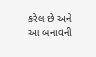કરેલ છે અને આ બનાવની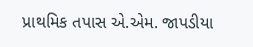પ્રાથમિક તપાસ એ.એમ. જાપડીયા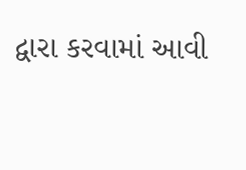દ્વારા કરવામાં આવી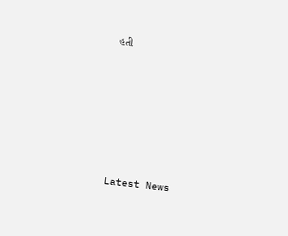હતી






Latest News